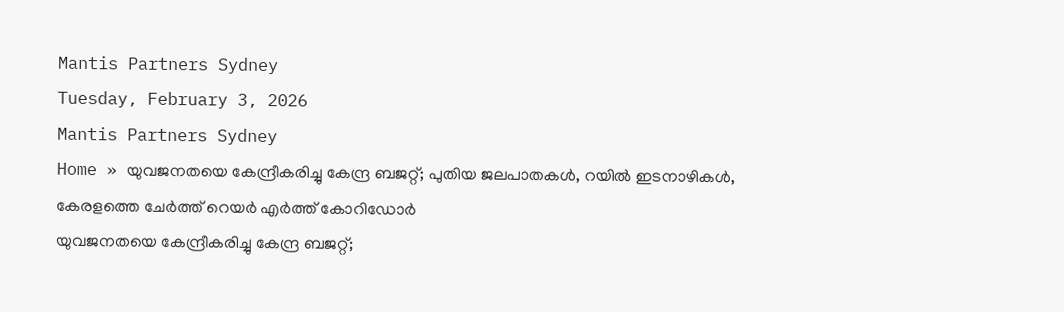Mantis Partners Sydney
Tuesday, February 3, 2026
Mantis Partners Sydney
Home » യുവജനതയെ കേന്ദ്രീകരിച്ചു കേന്ദ്ര ബജറ്റ്; പുതിയ ജലപാതകൾ, റയിൽ ഇടനാഴികൾ, കേരളത്തെ ചേർത്ത് റെയർ എർത്ത് കോറിഡോർ
യുവജനതയെ കേന്ദ്രീകരിച്ചു കേന്ദ്ര ബജറ്റ്;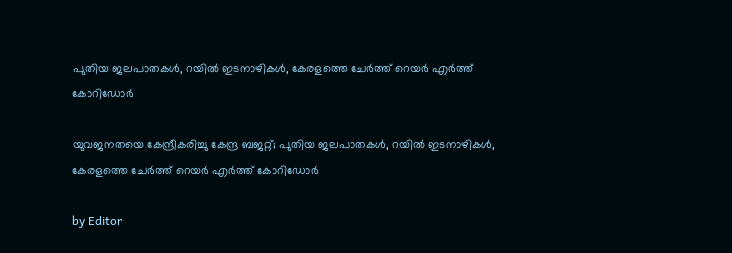പുതിയ ജലപാതകൾ, റയിൽ ഇടനാഴികൾ, കേരളത്തെ ചേർത്ത് റെയർ എർത്ത് കോറിഡോർ

യുവജനതയെ കേന്ദ്രീകരിച്ചു കേന്ദ്ര ബജറ്റ്; പുതിയ ജലപാതകൾ, റയിൽ ഇടനാഴികൾ, കേരളത്തെ ചേർത്ത് റെയർ എർത്ത് കോറിഡോർ

by Editor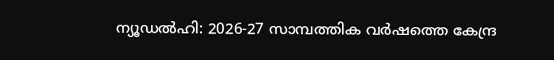ന്യൂഡൽഹി: 2026-27 സാമ്പത്തിക വർഷത്തെ കേന്ദ്ര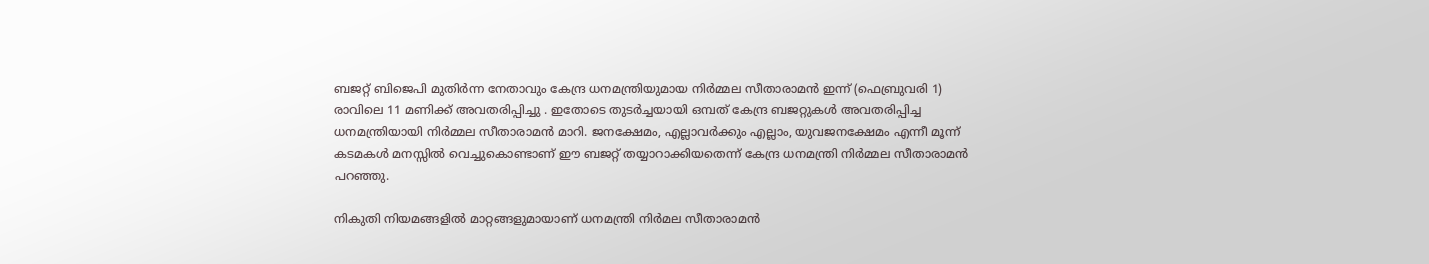ബജറ്റ് ബിജെപി മുതിർന്ന നേതാവും കേന്ദ്ര ധനമന്ത്രിയുമായ നിർമ്മല സീതാരാമൻ ഇന്ന് (ഫെബ്രുവരി 1) രാവിലെ 11 മണിക്ക് അവതരിപ്പിച്ചു . ഇതോടെ തുടർച്ചയായി ഒമ്പത് കേന്ദ്ര ബജറ്റുകൾ അവതരിപ്പിച്ച ധനമന്ത്രിയായി നിർമ്മല സീതാരാമൻ മാറി. ജനക്ഷേമം, എല്ലാവർക്കും എല്ലാം, യുവജനക്ഷേമം എന്നീ മൂന്ന് കടമകൾ മനസ്സിൽ വെച്ചുകൊണ്ടാണ് ഈ ബജറ്റ് തയ്യാറാക്കിയതെന്ന് കേന്ദ്ര ധനമന്ത്രി നിർമ്മല സീതാരാമൻ പറഞ്ഞു.

നികുതി നിയമങ്ങളിൽ മാറ്റങ്ങളുമായാണ് ധനമന്ത്രി നിർമല സീതാരാമൻ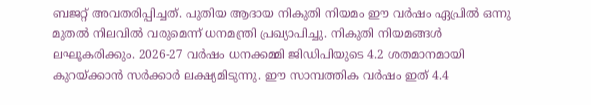ബജറ്റ് അവതരിപ്പിച്ചത്. പുതിയ ആദായ നികുതി നിയമം ഈ വർഷം ഏപ്രിൽ ഒന്നു മുതൽ നിലവിൽ വരുമെന്ന് ധനമന്ത്രി പ്രഖ്യാപിച്ചു. നികുതി നിയമങ്ങൾ ലഘൂകരിക്കും. 2026-27 വർഷം ധനക്കമ്മി ജിഡിപിയുടെ 4.2 ശതമാനമായി കുറയ്ക്കാൻ സർക്കാർ ലക്ഷ്യമിടുന്നു. ഈ സാമ്പത്തിക വർഷം ഇത് 4.4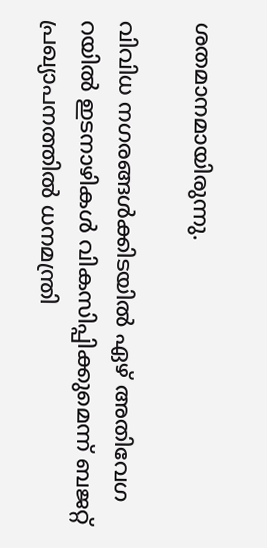ശതമാനമായിരുന്നു.

വിവിധ നഗരങ്ങൾക്കിടയിൽ ഏഴ് അതിവേഗ റയിൽ ഇടനാഴികൾ വികസിപ്പിക്കുമെന്ന് ബജറ്റ് പ്രഖ്യാപനത്തിൽ ധനമന്ത്രി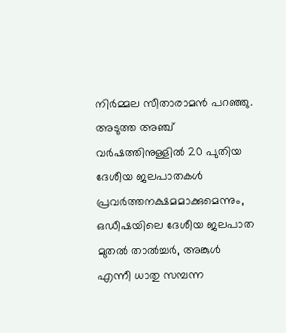നിർമ്മല സീതാരാമൻ പറഞ്ഞു. അടുത്ത അഞ്ച് വർഷത്തിനുള്ളിൽ 20 പുതിയ ദേശീയ ജലപാതകൾ പ്രവർത്തനക്ഷമമാക്കുമെന്നും, ഒഡീഷയിലെ ദേശീയ ജലപാത  മുതൽ താൽച്ചർ, അങ്കുൾ എന്നീ ധാതു സമ്പന്ന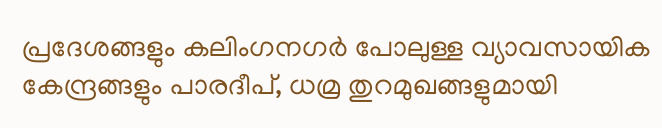പ്രദേശങ്ങളും കലിംഗനഗർ പോലുള്ള വ്യാവസായിക കേന്ദ്രങ്ങളും പാരദീപ്, ധമ്ര തുറമുഖങ്ങളുമായി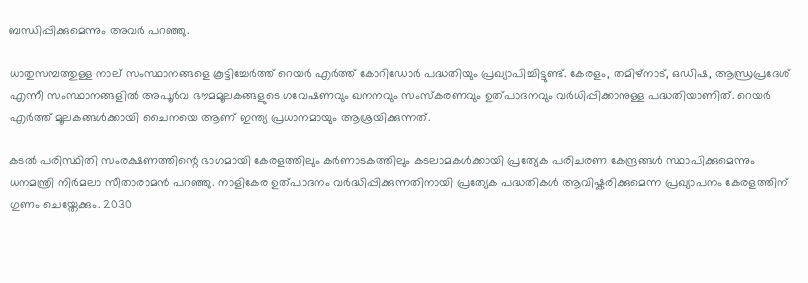ബന്ധിപ്പിക്കുമെന്നും അവർ പറഞ്ഞു.

ധാതുസമ്പത്തുള്ള നാല് സംസ്ഥാനങ്ങളെ കൂട്ടിച്ചേർത്ത് റെയർ എർത്ത് കോറിഡോർ പദ്ധതിയും പ്രഖ്യാപിച്ചിട്ടുണ്ട്. കേരളം, തമിഴ്‌നാട്, ഒഡിഷ, ആന്ധ്രപ്രദേശ് എന്നീ സംസ്ഥാനങ്ങളിൽ അപൂർവ ഭൗമമൂലകങ്ങളുടെ ഗവേഷണവും ഖനനവും സംസ്‌കരണവും ഉത്പാദനവും വർധിപ്പിക്കാനുള്ള പദ്ധതിയാണിത്. റെയർ എർത്ത് മൂലകങ്ങൾക്കായി ചൈനയെ ആണ് ഇന്ത്യ പ്രധാനമായും ആശ്രയിക്കുന്നത്.

കടൽ പരിസ്ഥിതി സംരക്ഷണത്തിന്റെ ഭാഗമായി കേരളത്തിലും കർണാടകത്തിലും കടലാമകൾക്കായി പ്രത്യേക പരിചരണ കേന്ദ്രങ്ങൾ സ്ഥാപിക്കുമെന്നും ധനമന്ത്രി നിർമലാ സീതാരാമൻ പറഞ്ഞു. നാളികേര ഉത്പാദനം വർദ്ധിപ്പിക്കുന്നതിനായി പ്രത്യേക പദ്ധതികൾ ആവിഷ്കരിക്കുമെന്ന പ്രഖ്യാപനം കേരളത്തിന് ഗുണം ചെയ്തേക്കും. 2030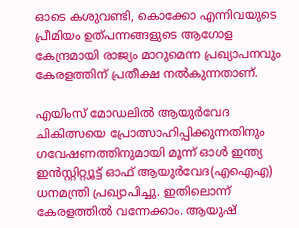ഓടെ കശുവണ്ടി, കൊക്കോ എന്നിവയുടെ പ്രീമിയം ഉത്പന്നങ്ങളുടെ ആഗോള കേന്ദ്രമായി രാജ്യം മാറുമെന്ന പ്രഖ്യാപനവും കേരളത്തിന് പ്രതീക്ഷ നൽകുന്നതാണ്.

എയിംസ് മോഡലിൽ ആയുർവേദ ചികിത്സയെ പ്രോത്സാഹിപ്പിക്കുന്നതിനും ഗവേഷണത്തിനുമായി മൂന്ന് ഓൾ ഇന്ത്യ ഇൻസ്റ്റിറ്റ്യൂട്ട് ഓഫ് ആയുർവേദ(എഐഎ) ധനമന്ത്രി പ്രഖ്യാപിച്ചു. ഇതിലൊന്ന് കേരളത്തിൽ വന്നേക്കാം. ആയുഷ്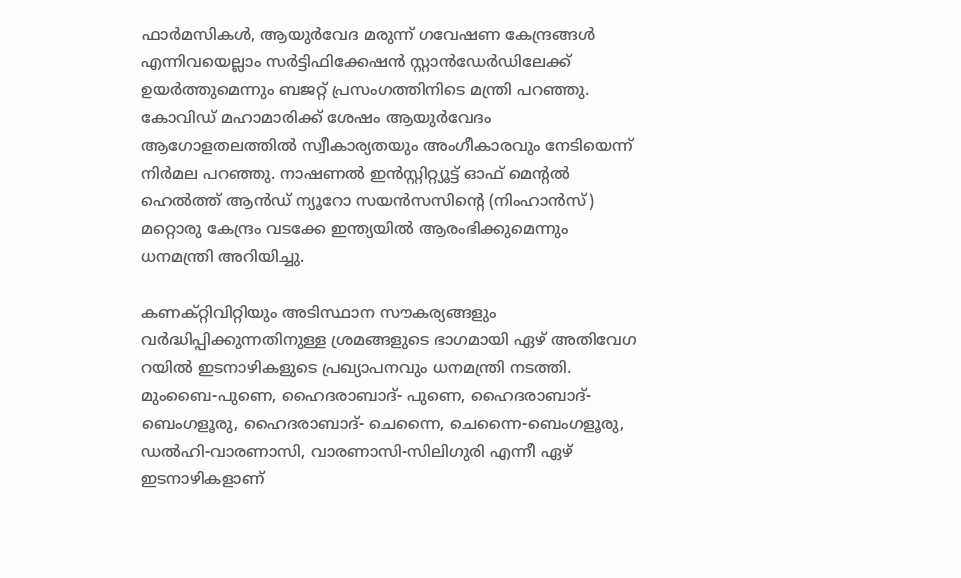ഫാർമസികൾ, ആയുർവേദ മരുന്ന് ഗവേഷണ കേന്ദ്രങ്ങൾ എന്നിവയെല്ലാം സർട്ടിഫിക്കേഷൻ സ്റ്റാൻഡേർഡിലേക്ക് ഉയർത്തുമെന്നും ബജറ്റ് പ്രസംഗത്തിനിടെ മന്ത്രി പറഞ്ഞു. കോവിഡ് മഹാമാരിക്ക് ശേഷം ആയുർവേദം ആഗോളതലത്തിൽ സ്വീകാര്യതയും അംഗീകാരവും നേടിയെന്ന് നിർമല പറഞ്ഞു. നാഷണൽ ഇൻസ്റ്റിറ്റ്യൂട്ട് ഓഫ് മെന്റൽ ഹെൽത്ത് ആൻഡ് ന്യൂറോ സയൻസസിന്റെ (നിംഹാൻസ്) മറ്റൊരു കേന്ദ്രം വടക്കേ ഇന്ത്യയിൽ ആരംഭിക്കുമെന്നും ധനമന്ത്രി അറിയിച്ചു.

കണക്റ്റിവിറ്റിയും അടിസ്ഥാന സൗകര്യങ്ങളും വർദ്ധിപ്പിക്കുന്നതിനുള്ള ശ്രമങ്ങളുടെ ഭാഗമായി ഏഴ് അതിവേഗ റയിൽ ഇടനാഴികളുടെ പ്രഖ്യാപനവും ധനമന്ത്രി നടത്തി. മുംബൈ-പുണെ, ഹൈദരാബാദ്- പുണെ, ഹൈദരാബാദ്-ബെംഗളൂരു, ഹൈദരാബാദ്- ചെന്നൈ, ചെന്നൈ-ബെംഗളൂരു, ഡൽഹി-വാരണാസി, വാരണാസി-സിലിഗുരി എന്നീ ഏഴ് ഇടനാഴികളാണ്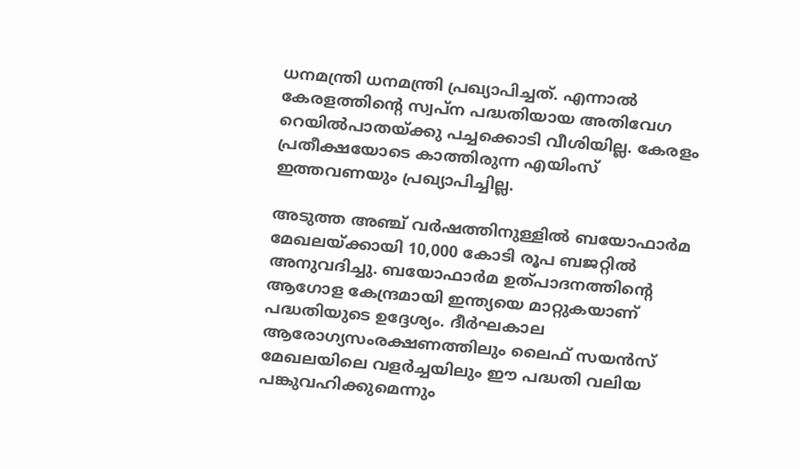ധനമന്ത്രി ധനമന്ത്രി പ്രഖ്യാപിച്ചത്. എന്നാൽ കേരളത്തിന്റെ സ്വപ്‌ന പദ്ധതിയായ അതിവേഗ റെയിൽപാതയ്ക്കു പച്ചക്കൊടി വീശിയില്ല. കേരളം പ്രതീക്ഷയോടെ കാത്തിരുന്ന എയിംസ് ഇത്തവണയും പ്രഖ്യാപിച്ചില്ല.

അടുത്ത അഞ്ച് വർഷത്തിനുള്ളിൽ ബയോഫാർമ മേഖലയ്ക്കായി 10,000 കോടി രൂപ ബജറ്റിൽ അനുവദിച്ചു. ബയോഫാർമ ഉത്പാദനത്തിന്റെ ആഗോള കേന്ദ്രമായി ഇന്ത്യയെ മാറ്റുകയാണ് പദ്ധതിയുടെ ഉദ്ദേശ്യം. ദീർഘകാല ആരോഗ്യസംരക്ഷണത്തിലും ലൈഫ് സയൻസ് മേഖലയിലെ വളർച്ചയിലും ഈ പദ്ധതി വലിയ പങ്കുവഹിക്കുമെന്നും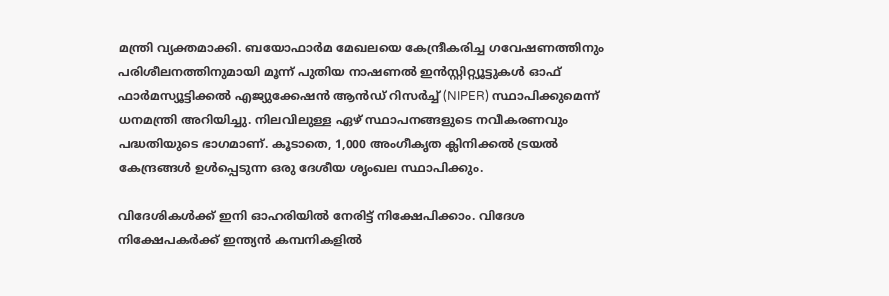മന്ത്രി വ്യക്തമാക്കി. ബയോഫാർമ മേഖലയെ കേന്ദ്രീകരിച്ച ഗവേഷണത്തിനും പരിശീലനത്തിനുമായി മൂന്ന് പുതിയ നാഷണൽ ഇൻസ്റ്റിറ്റ്യൂട്ടുകൾ ഓഫ് ഫാർമസ്യൂട്ടിക്കൽ എജ്യുക്കേഷൻ ആൻഡ് റിസർച്ച് (NIPER) സ്ഥാപിക്കുമെന്ന് ധനമന്ത്രി അറിയിച്ചു. നിലവിലുള്ള ഏഴ് സ്ഥാപനങ്ങളുടെ നവീകരണവും പദ്ധതിയുടെ ഭാഗമാണ്. കൂടാതെ, 1,000 അംഗീകൃത ക്ലിനിക്കൽ ട്രയൽ കേന്ദ്രങ്ങൾ ഉൾപ്പെടുന്ന ഒരു ദേശീയ ശൃംഖല സ്ഥാപിക്കും.

വിദേശികൾക്ക് ഇനി ഓഹരിയിൽ നേരിട്ട് നിക്ഷേപിക്കാം. വിദേശ നിക്ഷേപകർക്ക് ഇന്ത്യൻ കമ്പനികളിൽ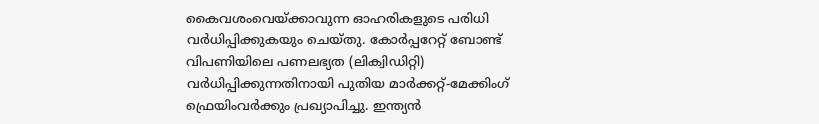കൈവശംവെയ്ക്കാവുന്ന ഓഹരികളുടെ പരിധി വർധിപ്പിക്കുകയും ചെയ്തു. കോർപ്പറേറ്റ് ബോണ്ട് വിപണിയിലെ പണലഭ്യത (ലിക്വിഡിറ്റി) വർധിപ്പിക്കുന്നതിനായി പുതിയ മാർക്കറ്റ്-മേക്കിംഗ് ഫ്രെയിംവർക്കും പ്രഖ്യാപിച്ചു. ഇന്ത്യൻ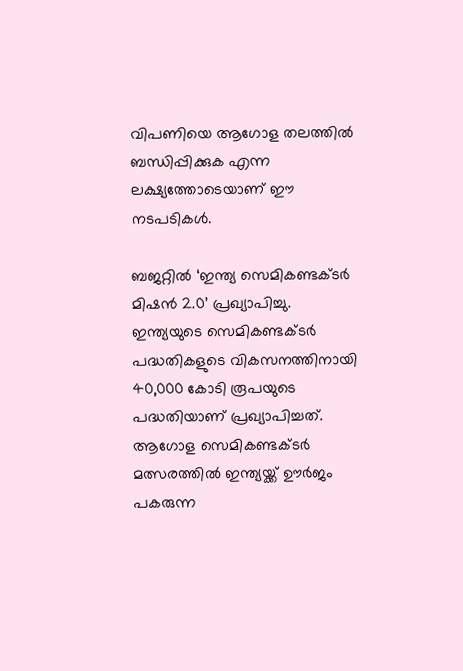വിപണിയെ ആഗോള തലത്തിൽ ബന്ധിപ്പിക്കുക എന്ന ലക്ഷ്യത്തോടെയാണ് ഈ നടപടികൾ.

ബജറ്റിൽ ‘ഇന്ത്യ സെമികണ്ടക്ടർ മിഷൻ 2.0’ പ്രഖ്യാപിച്ചു. ഇന്ത്യയുടെ സെമികണ്ടക്ടർ പദ്ധതികളുടെ വികസനത്തിനായി 40,000 കോടി രൂപയുടെ പദ്ധതിയാണ് പ്രഖ്യാപിച്ചത്. ആഗോള സെമികണ്ടക്ടർ മത്സരത്തിൽ ഇന്ത്യയ്ക്ക് ഊർജം പകരുന്ന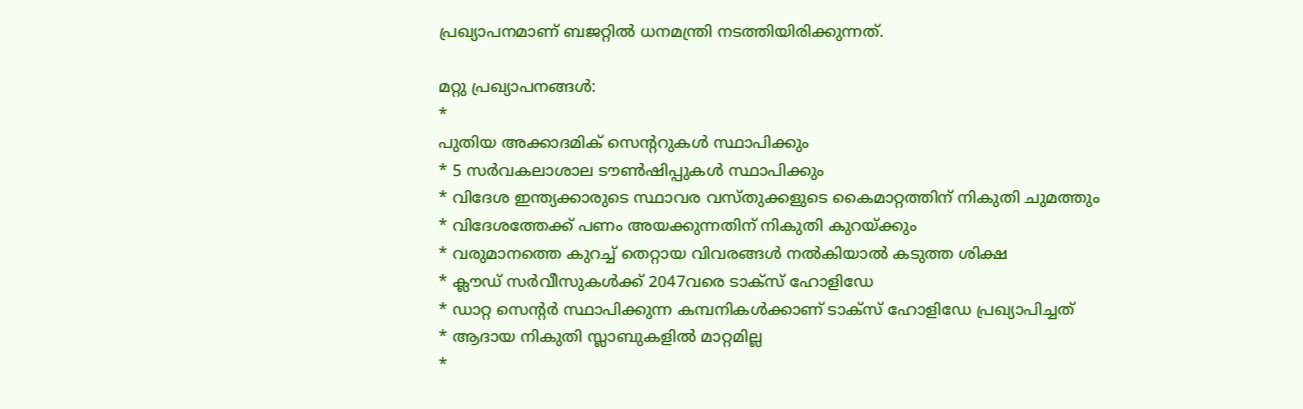പ്രഖ്യാപനമാണ് ബജറ്റിൽ ധനമന്ത്രി നടത്തിയിരിക്കുന്നത്.

മറ്റു പ്രഖ്യാപനങ്ങൾ:
*
പുതിയ അക്കാദമിക് സെന്‍ററുകള്‍ സ്ഥാപിക്കും
* 5 സര്‍വകലാശാല ടൗണ്‍ഷിപ്പുകള്‍ സ്ഥാപിക്കും
* വിദേശ ഇന്ത്യക്കാരുടെ സ്ഥാവര വസ്തുക്കളുടെ കൈമാറ്റത്തിന് നികുതി ചുമത്തും
* വിദേശത്തേക്ക് പണം അയക്കുന്നതിന് നികുതി കുറയ്ക്കും
* വരുമാനത്തെ കുറച്ച് തെറ്റായ വിവരങ്ങൾ നൽകിയാൽ കടുത്ത ശിക്ഷ
* ക്ലൗഡ് സര്‍വീസുകള്‍ക്ക് 2047വരെ ടാക്സ് ഹോളിഡേ
* ഡാറ്റ സെന്‍റര്‍ സ്ഥാപിക്കുന്ന കമ്പനികള്‍ക്കാണ് ടാക്സ് ഹോളിഡേ പ്രഖ്യാപിച്ചത്
* ആദായ നികുതി സ്ലാബുകളിൽ മാറ്റമില്ല
*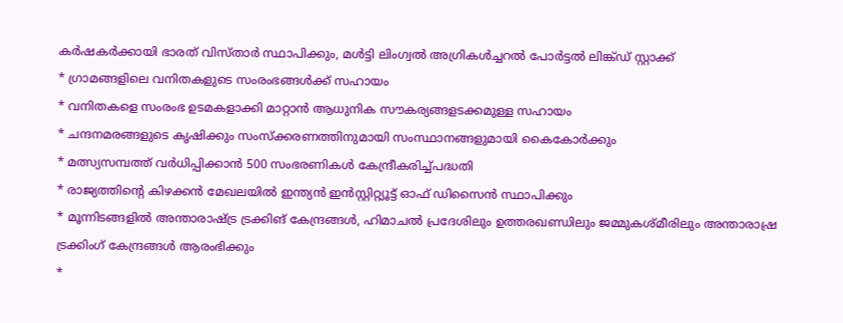കര്‍ഷകര്‍ക്കായി ഭാരത് വിസ്താർ സ്ഥാപിക്കും, മൾട്ടി ലിംഗ്വൽ അഗ്രികൾച്ചറൽ പോർട്ടൽ ലിങ്ക്ഡ് സ്റ്റാക്ക്
* ഗ്രാമങ്ങളിലെ വനിതകളുടെ സംരംഭങ്ങൾക്ക് സഹായം
* വനിതകളെ സംരംഭ ഉടമകളാക്കി മാറ്റാൻ ആധുനിക സൗകര്യങ്ങളടക്കമുള്ള സഹായം
* ചന്ദനമരങ്ങളുടെ കൃഷിക്കും സംസ്ക്കരണത്തിനുമായി സംസ്ഥാനങ്ങളുമായി കൈകോര്‍ക്കും
* മത്സ്യസമ്പത്ത് വർധിപ്പിക്കാൻ 500 സംഭരണികൾ കേന്ദ്രീകരിച്ച്പദ്ധതി
* രാജ്യത്തിന്‍റെ കിഴക്കൻ മേഖലയിൽ ഇന്ത്യൻ ഇൻസ്റ്റിറ്റ്യൂട്ട് ഓഫ് ഡിസൈൻ സ്ഥാപിക്കും
* മൂന്നിടങ്ങളിൽ അന്താരാഷ്ട്ര ട്രക്കിങ് കേന്ദ്രങ്ങള്‍, ഹിമാചൽ പ്രദേശിലും ഉത്തരഖണ്ഡിലും ജമ്മുകശ്മീരിലും അന്താരാഷ്ര ട്രക്കിംഗ് കേന്ദ്രങ്ങൾ ആരംഭിക്കും
*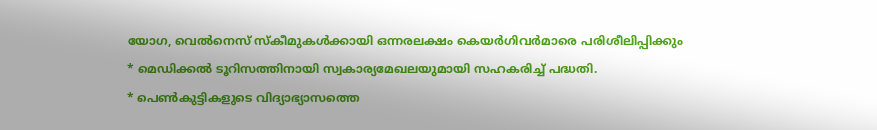യോഗ, വെൽനെസ് സ്കീമുകൾക്കായി ഒന്നരലക്ഷം കെയർഗിവര്‍മാരെ പരിശീലിപ്പിക്കും
* മെഡിക്കൽ ടൂറിസത്തിനായി സ്വകാര്യമേഖലയുമായി സഹകരിച്ച് പദ്ധതി.
* പെൺകുട്ടികളുടെ വിദ്യാഭ്യാസത്തെ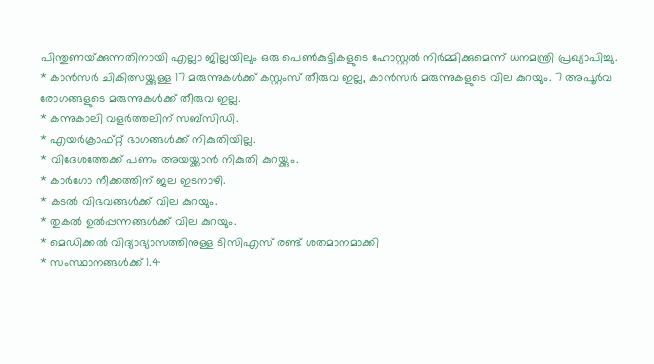പിന്തുണയ്‌ക്കുന്നതിനായി എല്ലാ ജില്ലയിലും ഒരു പെൺകുട്ടികളുടെ ഹോസ്റ്റൽ നിർമ്മിക്കുമെന്ന് ധനമന്ത്രി പ്രഖ്യാപിച്ചു.
* കാൻസർ ചികിത്സയ്ക്കുള്ള 17 മരുന്നുകൾക്ക് കസ്റ്റംസ് തീരുവ ഇല്ല, കാൻസർ മരുന്നുകളുടെ വില കുറയും. 7 അപൂർവ രോഗങ്ങളുടെ മരുന്നുകൾക്ക് തീരുവ ഇല്ല.
* കന്നുകാലി വളര്‍ത്തലിന് സബ്‌സിഡി.
* എയർക്രാഫ്റ്റ് ഭാഗങ്ങൾക്ക് നികുതിയില്ല.
* വിദേശത്തേക്ക് പണം അയയ്ക്കാൻ നികുതി കുറയ്ക്കും.
* കാർഗോ നീക്കത്തിന് ജല ഇടനാഴി.
* കടൽ വിഭവങ്ങൾക്ക് വില കുറയും.
* തുകൽ ഉൽപ്പന്നങ്ങൾക്ക് വില കുറയും.
* മെഡിക്കൽ വിദ്യാഭ്യാസത്തിനുള്ള ടിസിഎസ് രണ്ട് ശതമാനമാക്കി
* സംസ്ഥാനങ്ങൾക്ക് 1.4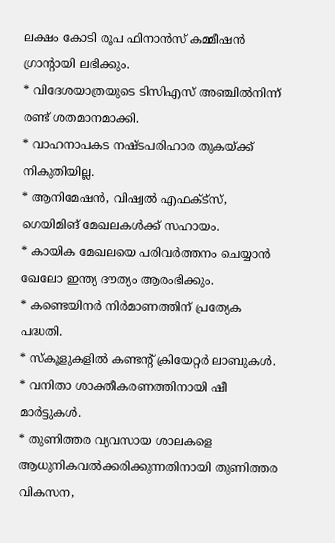ലക്ഷം കോടി രൂപ ഫിനാൻസ് കമ്മീഷൻ ഗ്രാന്റായി ലഭിക്കും.
* വിദേശയാത്രയുടെ ടിസിഎസ് അഞ്ചിൽനിന്ന് രണ്ട് ശതമാനമാക്കി.
* വാഹനാപകട നഷ്ടപരിഹാര തുകയ്ക്ക് നികുതിയില്ല.
* ആനിമേഷൻ, വിഷ്വൽ എഫക്ട്സ്, ഗെയിമിങ് മേഖലകൾക്ക് സഹായം.
* കായിക മേഖലയെ പരിവർത്തനം ചെയ്യാൻ ഖേലോ ഇന്ത്യ ദൗത്യം ആരംഭിക്കും.
* കണ്ടെയിനർ നിർമാണത്തിന് പ്രത്യേക പദ്ധതി.
* സ്കൂളുകളിൽ കണ്ടന്റ് ക്രിയേറ്റർ ലാബുകൾ.
* വനിതാ ശാക്തീകരണത്തിനായി ഷീ മാര്‍ട്ടുകള്‍.
* തുണിത്തര വ്യവസായ ശാലകളെ ആധുനികവൽക്കരിക്കുന്നതിനായി തുണിത്തര വികസന,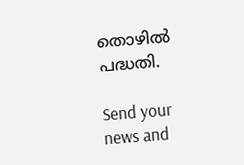തൊഴിൽ പദ്ധതി.

Send your news and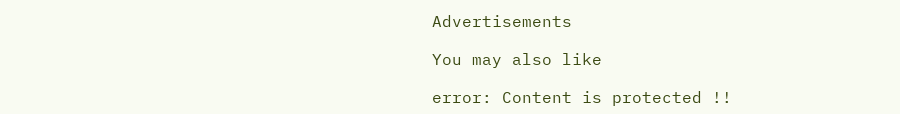Advertisements

You may also like

error: Content is protected !!